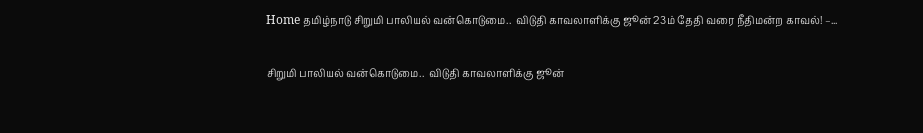Home தமிழ்நாடு சிறுமி பாலியல் வன்கொடுமை..  விடுதி காவலாளிக்கு ஜூன் 23ம் தேதி வரை நீதிமன்ற காவல்! –...

சிறுமி பாலியல் வன்கொடுமை..  விடுதி காவலாளிக்கு ஜூன்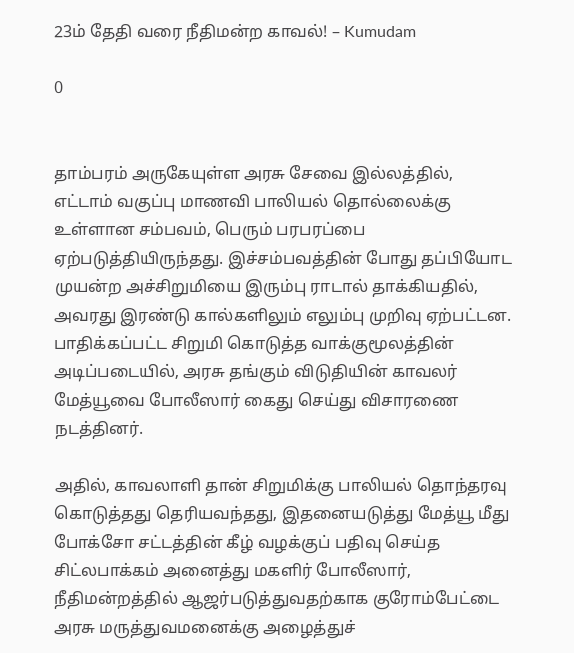23ம் தேதி வரை நீதிமன்ற காவல்! – Kumudam

0


தாம்பரம் அருகேயுள்ள அரசு சேவை இல்லத்தில், எட்டாம் வகுப்பு மாணவி பாலியல் தொல்லைக்கு உள்ளான சம்பவம், பெரும் பரபரப்பை ஏற்படுத்தியிருந்தது. இச்சம்பவத்தின் போது தப்பியோட முயன்ற அச்சிறுமியை இரும்பு ராடால் தாக்கியதில், அவரது இரண்டு கால்களிலும் எலும்பு முறிவு ஏற்பட்டன. பாதிக்கப்பட்ட சிறுமி கொடுத்த வாக்குமூலத்தின் அடிப்படையில், அரசு தங்கும் விடுதியின் காவலர் மேத்யூவை போலீஸார் கைது செய்து விசாரணை நடத்தினர்.

அதில், காவலாளி தான் சிறுமிக்கு பாலியல் தொந்தரவு கொடுத்தது தெரியவந்தது, இதனையடுத்து மேத்யூ மீது போக்சோ சட்டத்தின் கீழ் வழக்குப் பதிவு செய்த சிட்லபாக்கம் அனைத்து மகளிர் போலீஸார், நீதிமன்றத்தில் ஆஜர்படுத்துவதற்காக குரோம்பேட்டை அரசு மருத்துவமனைக்கு அழைத்துச்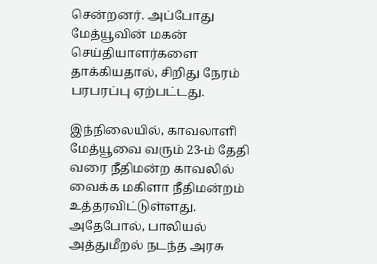சென்றனர். அப்போது மேத்யூவின் மகன் செய்தியாளர்களை தாக்கியதால், சிறிது நேரம் பரபரப்பு ஏற்பட்டது.

இந்நிலையில், காவலாளி மேத்யூவை வரும் 23-ம் தேதி வரை நீதிமன்ற காவலில் வைக்க மகிளா நீதிமன்றம் உத்தரவிட்டுள்ளது. அதேபோல், பாலியல் அத்துமீறல் நடந்த அரசு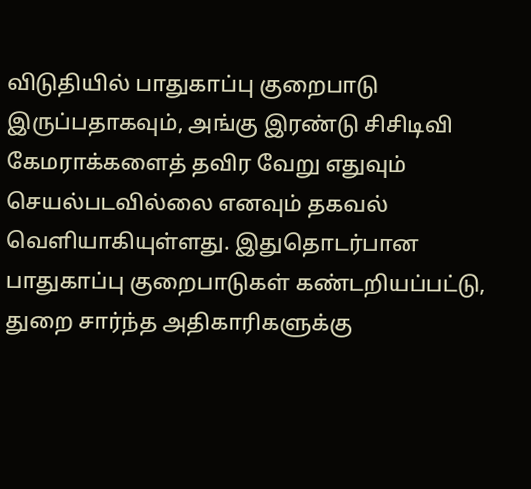விடுதியில் பாதுகாப்பு குறைபாடு இருப்பதாகவும், அங்கு இரண்டு சிசிடிவி கேமராக்களைத் தவிர வேறு எதுவும் செயல்படவில்லை எனவும் தகவல் வெளியாகியுள்ளது. இதுதொடர்பான பாதுகாப்பு குறைபாடுகள் கண்டறியப்பட்டு, துறை சார்ந்த அதிகாரிகளுக்கு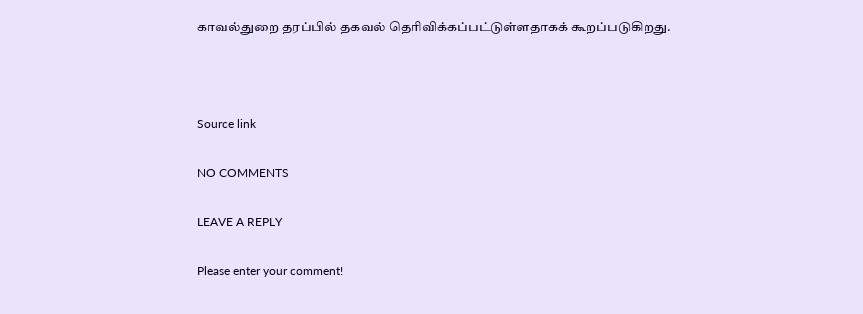காவல்துறை தரப்பில் தகவல் தெரிவிக்கப்பட்டுள்ளதாகக் கூறப்படுகிறது.



Source link

NO COMMENTS

LEAVE A REPLY

Please enter your comment!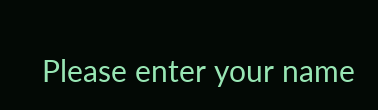Please enter your name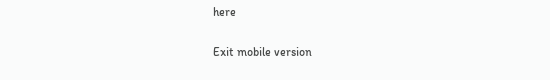here

Exit mobile version